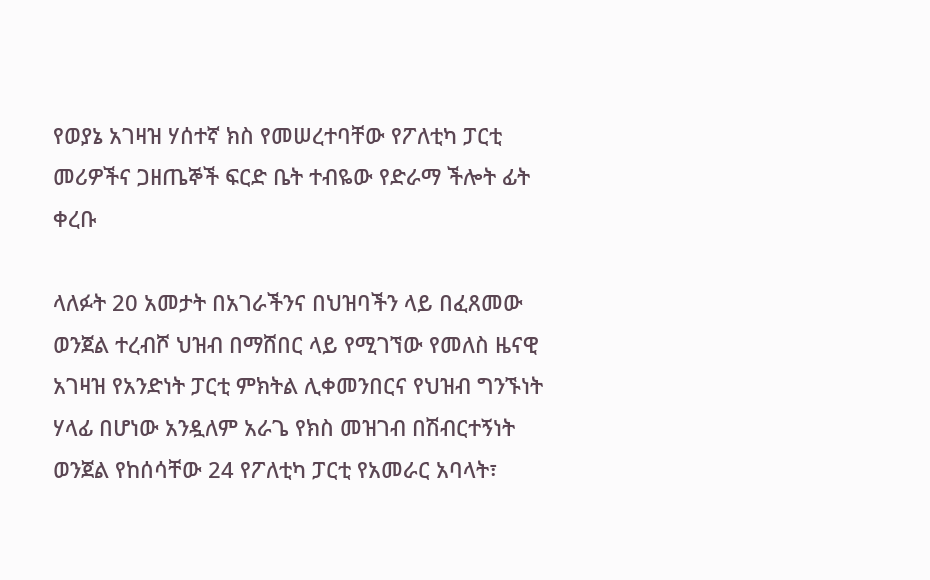የወያኔ አገዛዝ ሃሰተኛ ክስ የመሠረተባቸው የፖለቲካ ፓርቲ መሪዎችና ጋዘጤኞች ፍርድ ቤት ተብዬው የድራማ ችሎት ፊት ቀረቡ

ላለፉት 20 አመታት በአገራችንና በህዝባችን ላይ በፈጸመው ወንጀል ተረብሾ ህዝብ በማሸበር ላይ የሚገኘው የመለስ ዜናዊ አገዛዝ የአንድነት ፓርቲ ምክትል ሊቀመንበርና የህዝብ ግንኙነት ሃላፊ በሆነው አንዷለም አራጌ የክስ መዝገብ በሽብርተኝነት ወንጀል የከሰሳቸው 24 የፖለቲካ ፓርቲ የአመራር አባላት፣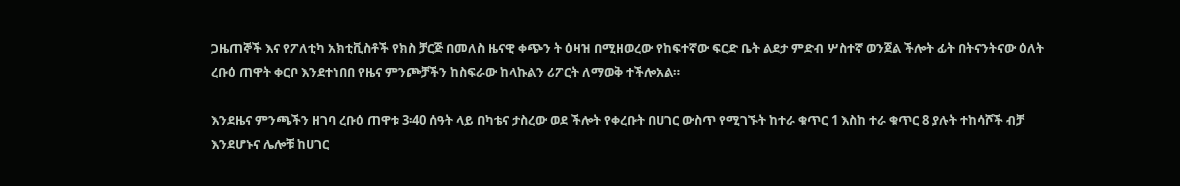ጋዜጠኞች እና የፖለቲካ አክቲቪስቶች የክስ ቻርጅ በመለስ ዜናዊ ቀጭን ት ዕዛዝ በሚዘወረው የከፍተኛው ፍርድ ቤት ልደታ ምድብ ሦስተኛ ወንጀል ችሎት ፊት በትናንትናው ዕለት ረቡዕ ጠዋት ቀርቦ እንደተነበበ የዜና ምንጮቻችን ከስፍራው ከላኩልን ሪፖርት ለማወቅ ተችሎአል።

እንደዜና ምንጫችን ዘገባ ረቡዕ ጠዋቱ 3፡40 ሰዓት ላይ በካቴና ታስረው ወደ ችሎት የቀረቡት በሀገር ውስጥ የሚገኙት ከተራ ቁጥር 1 እስከ ተራ ቁጥር 8 ያሉት ተከሳሾች ብቻ እንደሆኑና ሌሎቹ ከሀገር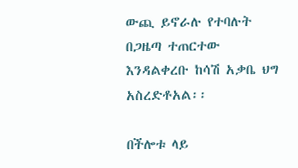ውጪ ይኖራሉ የተባሉት በጋዜጣ ተጠርተው እንዳልቀረቡ ከሳሽ አቃቤ ህግ አስረድቶአል፡፡

በችሎቱ ላይ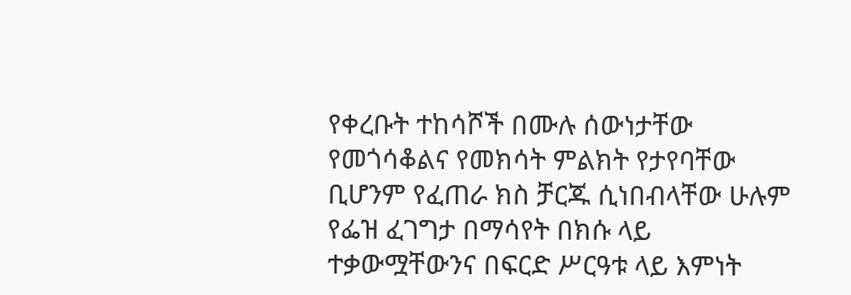የቀረቡት ተከሳሾች በሙሉ ሰውነታቸው የመጎሳቆልና የመክሳት ምልክት የታየባቸው ቢሆንም የፈጠራ ክስ ቻርጁ ሲነበብላቸው ሁሉም የፌዝ ፈገግታ በማሳየት በክሱ ላይ ተቃውሟቸውንና በፍርድ ሥርዓቱ ላይ እምነት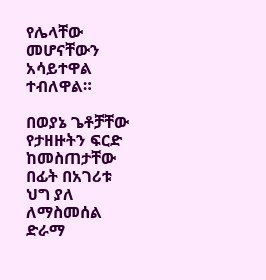የሌላቸው መሆናቸውን አሳይተዋል ተብለዋል።

በወያኔ ጌቶቻቸው የታዘዙትን ፍርድ ከመስጠታቸው በፊት በአገሪቱ ህግ ያለ ለማስመሰል ድራማ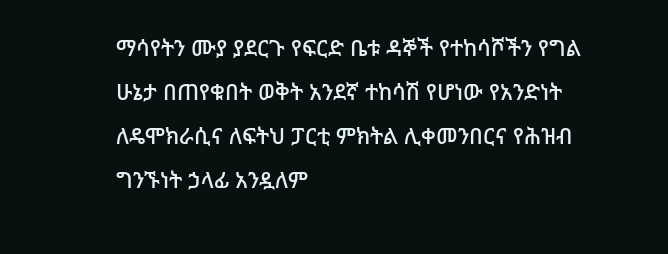ማሳየትን ሙያ ያደርጉ የፍርድ ቤቱ ዳኞች የተከሳሾችን የግል ሁኔታ በጠየቁበት ወቅት አንደኛ ተከሳሽ የሆነው የአንድነት ለዴሞክራሲና ለፍትህ ፓርቲ ምክትል ሊቀመንበርና የሕዝብ ግንኙነት ኃላፊ አንዷለም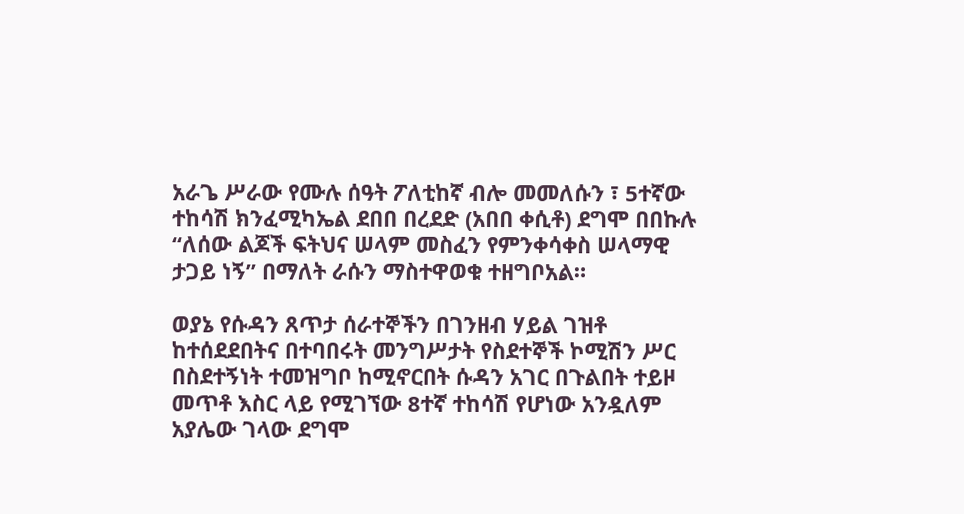አራጌ ሥራው የሙሉ ሰዓት ፖለቲከኛ ብሎ መመለሱን ፣ 5ተኛው ተከሳሽ ክንፈሚካኤል ደበበ በረደድ (አበበ ቀሲቶ) ደግሞ በበኩሉ “ለሰው ልጆች ፍትህና ሠላም መስፈን የምንቀሳቀስ ሠላማዊ ታጋይ ነኝ” በማለት ራሱን ማስተዋወቁ ተዘግቦአል።

ወያኔ የሱዳን ጸጥታ ሰራተኞችን በገንዘብ ሃይል ገዝቶ ከተሰደደበትና በተባበሩት መንግሥታት የስደተኞች ኮሚሽን ሥር በስደተኝነት ተመዝግቦ ከሚኖርበት ሱዳን አገር በጉልበት ተይዞ መጥቶ እስር ላይ የሚገኘው 8ተኛ ተከሳሽ የሆነው አንዷለም አያሌው ገላው ደግሞ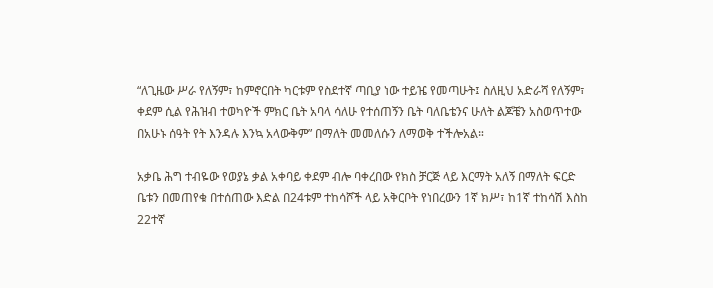“ለጊዜው ሥራ የለኝም፣ ከምኖርበት ካርቱም የስደተኛ ጣቢያ ነው ተይዤ የመጣሁት፤ ስለዚህ አድራሻ የለኝም፣ ቀደም ሲል የሕዝብ ተወካዮች ምክር ቤት አባላ ሳለሁ የተሰጠኝን ቤት ባለቤቴንና ሁለት ልጆቼን አስወጥተው በአሁኑ ሰዓት የት እንዳሉ እንኳ አላውቅም” በማለት መመለሱን ለማወቅ ተችሎአል።

አቃቤ ሕግ ተብዬው የወያኔ ቃል አቀባይ ቀደም ብሎ ባቀረበው የክስ ቻርጅ ላይ እርማት አለኝ በማለት ፍርድ ቤቱን በመጠየቁ በተሰጠው እድል በ24ቱም ተከሳሾች ላይ አቅርቦት የነበረውን 1ኛ ክሥ፣ ከ1ኛ ተከሳሽ እስከ 22ተኛ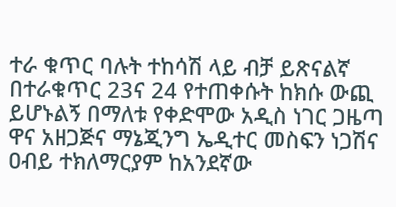ተራ ቁጥር ባሉት ተከሳሽ ላይ ብቻ ይጽናልኛ በተራቁጥር 23ና 24 የተጠቀሱት ከክሱ ውጪ ይሆኑልኝ በማለቱ የቀድሞው አዲስ ነገር ጋዜጣ ዋና አዘጋጅና ማኔጂንግ ኤዲተር መስፍን ነጋሽና ዐብይ ተክለማርያም ከአንደኛው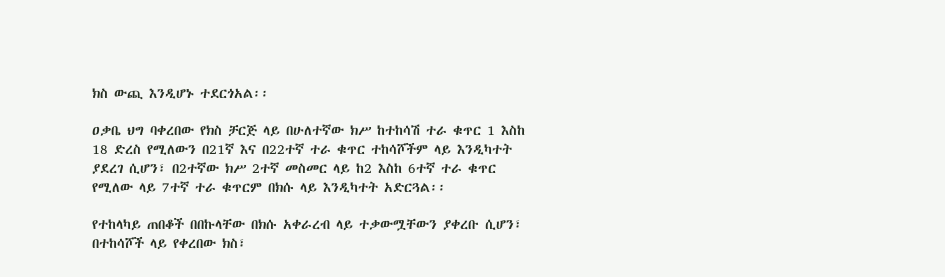ክስ ውጪ እንዲሆኑ ተደርጎአል፡፡

ዐቃቤ ህግ ባቀረበው የክስ ቻርጅ ላይ በሁለተኛው ክሥ ከተከሳሽ ተራ ቁጥር 1 እስከ 18 ድረስ የሚለውን በ21ኛ እና በ22ተኛ ተራ ቁጥር ተከሳሾችም ላይ እንዲካተት ያደረገ ሲሆን፣ በ2ተኛው ክሥ 2ተኛ መስመር ላይ ከ2 እስከ 6ተኛ ተራ ቁጥር የሚለው ላይ 7ተኛ ተራ ቁጥርም በክሱ ላይ እንዲካተት አድርጓል፡፡

የተከላካይ ጠበቆች በበኩላቸው በክሱ አቀራረብ ላይ ተቃውሟቸውን ያቀረቡ ሲሆን፣ በተከሳሾች ላይ የቀረበው ክስ፣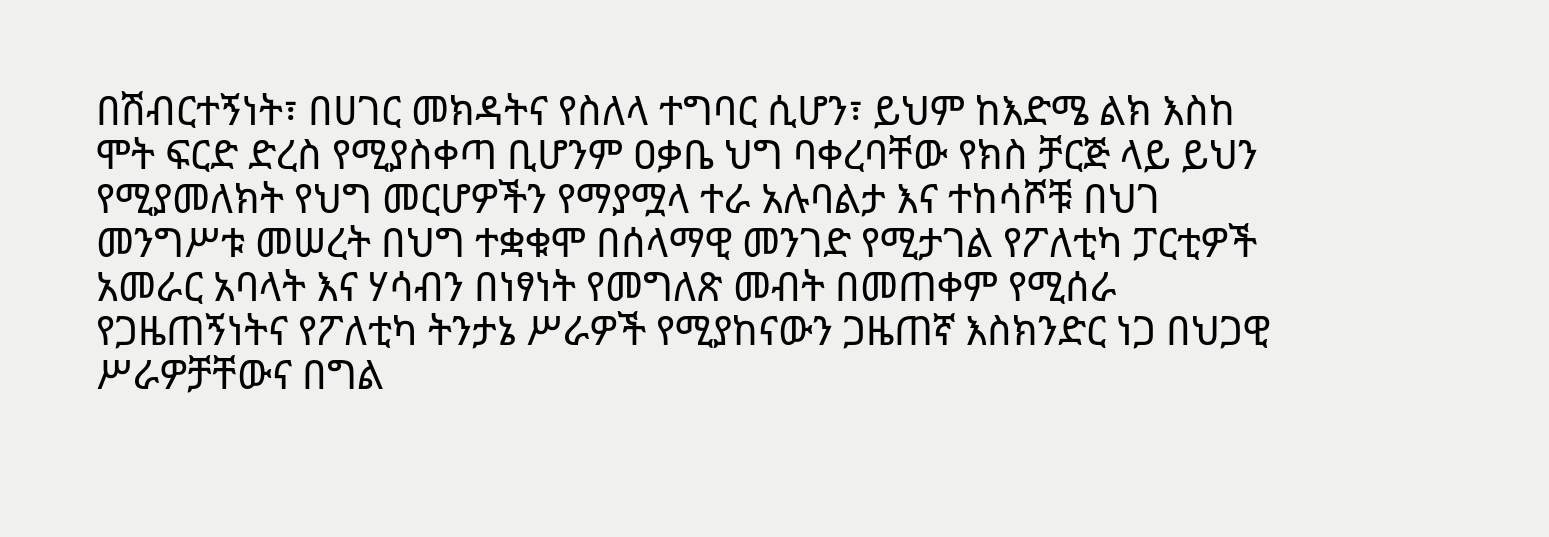በሽብርተኝነት፣ በሀገር መክዳትና የስለላ ተግባር ሲሆን፣ ይህም ከእድሜ ልክ እስከ ሞት ፍርድ ድረስ የሚያስቀጣ ቢሆንም ዐቃቤ ህግ ባቀረባቸው የክስ ቻርጅ ላይ ይህን የሚያመለክት የህግ መርሆዎችን የማያሟላ ተራ አሉባልታ እና ተከሳሾቹ በህገ መንግሥቱ መሠረት በህግ ተቋቁሞ በሰላማዊ መንገድ የሚታገል የፖለቲካ ፓርቲዎች አመራር አባላት እና ሃሳብን በነፃነት የመግለጽ መብት በመጠቀም የሚሰራ የጋዜጠኝነትና የፖለቲካ ትንታኔ ሥራዎች የሚያከናውን ጋዜጠኛ እስክንድር ነጋ በህጋዊ ሥራዎቻቸውና በግል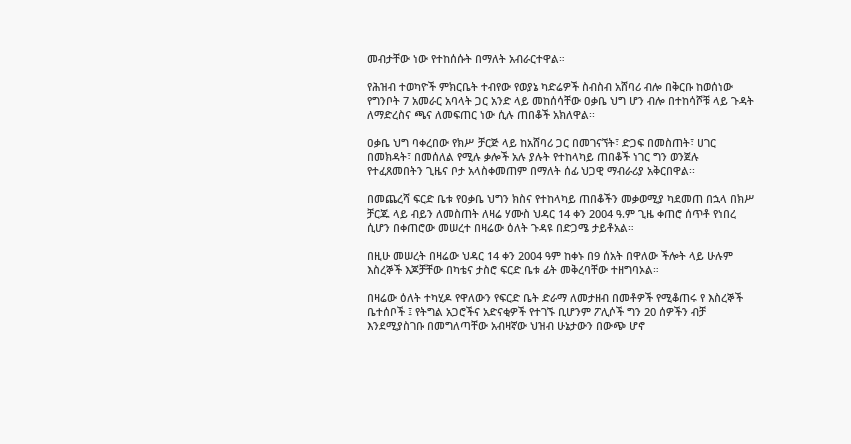መብታቸው ነው የተከሰሱት በማለት አብራርተዋል።

የሕዝብ ተወካዮች ምክርቤት ተብየው የወያኔ ካድሬዎች ስብስብ አሸባሪ ብሎ በቅርቡ ከወሰነው የግንቦት 7 አመራር አባላት ጋር አንድ ላይ መከሰሳቸው ዐቃቤ ህግ ሆን ብሎ በተከሳሾቹ ላይ ጉዳት ለማድረስና ጫና ለመፍጠር ነው ሲሉ ጠበቆች አክለዋል፡፡

ዐቃቤ ህግ ባቀረበው የክሥ ቻርጅ ላይ ከአሸባሪ ጋር በመገናኘት፣ ድጋፍ በመስጠት፣ ሀገር በመክዳት፣ በመሰለል የሚሉ ቃሎች አሉ ያሉት የተከላካይ ጠበቆች ነገር ግን ወንጀሉ የተፈጸመበትን ጊዜና ቦታ አላስቀመጠም በማለት ሰፊ ህጋዊ ማብራሪያ አቅርበዋል፡፡

በመጨረሻ ፍርድ ቤቱ የዐቃቤ ህግን ክስና የተከላካይ ጠበቆችን መቃወሚያ ካደመጠ በኋላ በክሥ ቻርጁ ላይ ብይን ለመስጠት ለዛሬ ሃሙስ ህዳር 14 ቀን 2004 ዓ.ም ጊዜ ቀጠሮ ሰጥቶ የነበረ ሲሆን በቀጠሮው መሠረተ በዛሬው ዕለት ጉዳዩ በድጋሜ ታይቶአል።

በዚሁ መሠረት በዛሬው ህዳር 14 ቀን 2004 ዓም ከቀኑ በ9 ሰአት በዋለው ችሎት ላይ ሁሉም እስረኞች እጆቻቸው በካቴና ታስሮ ፍርድ ቤቱ ፊት መቅረባቸው ተዘግባኦል።

በዛሬው ዕለት ተካሂዶ የዋለውን የፍርድ ቤት ድራማ ለመታዘብ በመቶዎች የሚቆጠሩ የ እስረኞች ቤተሰቦች ፤ የትግል አጋሮችና አድናቂዎች የተገኙ ቢሆንም ፖሊሶች ግን 20 ሰዎችን ብቻ እንደሚያስገቡ በመግለጣቸው አብዛኛው ህዝብ ሁኔታውን በውጭ ሆኖ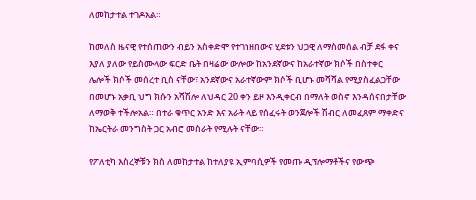ለመከታተል ተገዶአል።

ከመለስ ዜናዊ የተሰጠውን ብይን አስቀድሞ የተገነዘበውና ሂደቱን ህጋዊ ለማስመሰል ብቻ ደፋ ቀና እያለ ያለው የይስሙላው ፍርድ ቤት በዛሬው ውሎው ከአንደኛውና ከአራተኛው ክሶች በስተቀር ሌሎች ክሶች መሰረተ ቢስ ናቸው፣ አንደኛውና አራተኛውም ክሶች ቢሆኑ መሻሻል የሚያስፈልጋቸው በመሆኑ አቃቢ ህግ ክሱን አሻሽሎ ለህዳር 20 ቀን ይዞ እንዲቀርብ በማለት ወስኖ እንዳሰናበታቸው ለማወቅ ተችሎአል። በተራ ቁጥር አንድ እና አራት ላይ የሰፈሩት ወንጀሎች ሽብር ለመፈጸም ማቀድና ከኤርትራ መንግስት ጋር አብሮ መስራት የሚሉት ናቸው።

የፖለቲካ እስረኞቹን ክስ ለመከታተል ከተለያዩ ኢምባሲዎች የመጡ ዲፕሎማቶችና የውጭ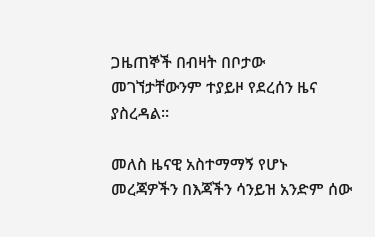ጋዜጠኞች በብዛት በቦታው መገኘታቸውንም ተያይዞ የደረሰን ዜና ያስረዳል።

መለስ ዜናዊ አስተማማኝ የሆኑ መረጃዎችን በእጃችን ሳንይዝ አንድም ሰው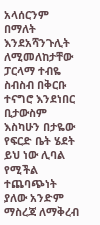አላሰርንም በማለት እንደአሻንጉሊት ለሚመለከታቸው ፓርላማ ተብዬ ስብስብ በቅርቡ ተናግሮ እንደነበር ቢታውስም እስካሁን በታዬው የፍርድ ቤት ሄደት ይህ ነው ሊባል የሚችል ተጨባጭነት ያለው አንድም ማስረጃ ለማቅረብ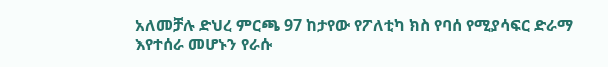አለመቻሉ ድህረ ምርጫ 97 ከታየው የፖለቲካ ክስ የባሰ የሚያሳፍር ድራማ እየተሰራ መሆኑን የራሱ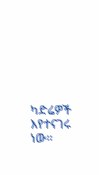ካድሬዎች እየተናገሩ ነው።